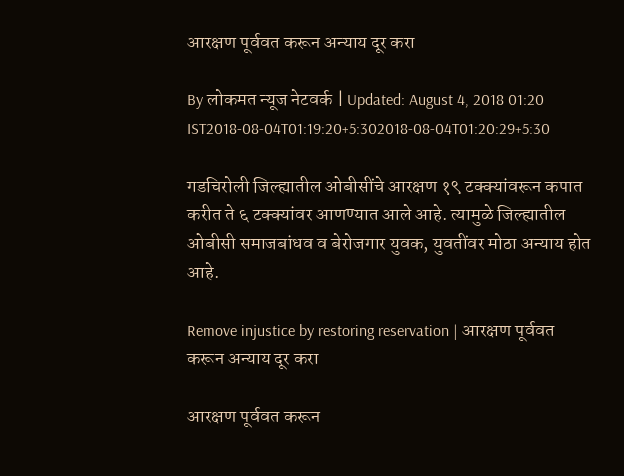आरक्षण पूर्ववत करून अन्याय दूर करा

By लोकमत न्यूज नेटवर्क | Updated: August 4, 2018 01:20 IST2018-08-04T01:19:20+5:302018-08-04T01:20:29+5:30

गडचिरोली जिल्ह्यातील ओबीसींचे आरक्षण १९ टक्क्यांवरून कपात करीत ते ६ टक्क्यांवर आणण्यात आले आहे. त्यामुळे जिल्ह्यातील ओबीसी समाजबांधव व बेरोजगार युवक, युवतींवर मोठा अन्याय होत आहे.

Remove injustice by restoring reservation | आरक्षण पूर्ववत करून अन्याय दूर करा

आरक्षण पूर्ववत करून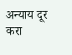अन्याय दूर करा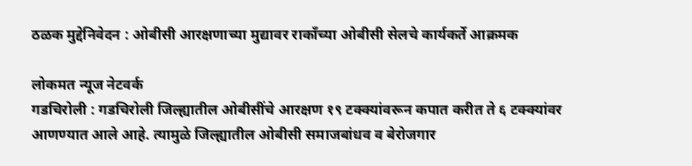ठळक मुद्देनिवेदन : ओबीसी आरक्षणाच्या मुद्यावर राकाँच्या ओबीसी सेलचे कार्यकर्ते आक्रमक

लोकमत न्यूज नेटवर्क
गडचिरोली : गडचिरोली जिल्ह्यातील ओबीसींचे आरक्षण १९ टक्क्यांवरून कपात करीत ते ६ टक्क्यांवर आणण्यात आले आहे. त्यामुळे जिल्ह्यातील ओबीसी समाजबांधव व बेरोजगार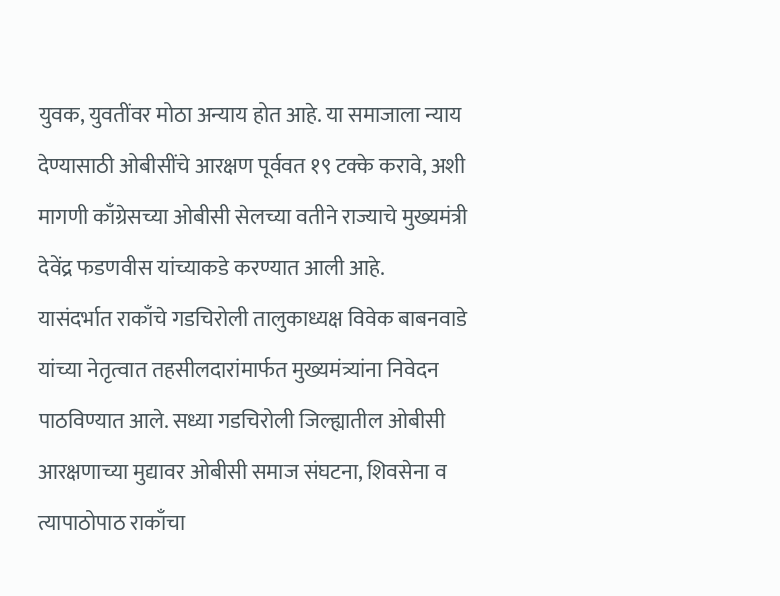युवक, युवतींवर मोठा अन्याय होत आहे. या समाजाला न्याय देण्यासाठी ओबीसींचे आरक्षण पूर्ववत १९ टक्के करावे, अशी मागणी काँग्रेसच्या ओबीसी सेलच्या वतीने राज्याचे मुख्यमंत्री देवेंद्र फडणवीस यांच्याकडे करण्यात आली आहे.
यासंदर्भात राकाँचे गडचिरोली तालुकाध्यक्ष विवेक बाबनवाडे यांच्या नेतृत्वात तहसीलदारांमार्फत मुख्यमंत्र्यांना निवेदन पाठविण्यात आले. सध्या गडचिरोली जिल्ह्यातील ओबीसी आरक्षणाच्या मुद्यावर ओबीसी समाज संघटना, शिवसेना व त्यापाठोपाठ राकाँचा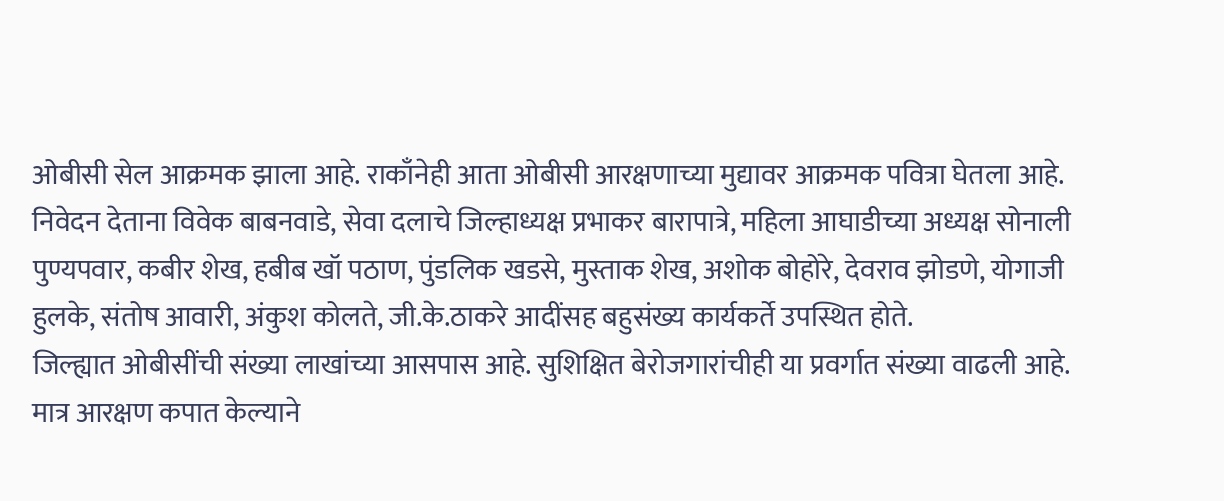ओबीसी सेल आक्रमक झाला आहे. राकाँनेही आता ओबीसी आरक्षणाच्या मुद्यावर आक्रमक पवित्रा घेतला आहे.
निवेदन देताना विवेक बाबनवाडे, सेवा दलाचे जिल्हाध्यक्ष प्रभाकर बारापात्रे, महिला आघाडीच्या अध्यक्ष सोनाली पुण्यपवार, कबीर शेख, हबीब खॉ पठाण, पुंडलिक खडसे, मुस्ताक शेख, अशोक बोहोरे, देवराव झोडणे, योगाजी हुलके, संतोष आवारी, अंकुश कोलते, जी.के.ठाकरे आदींसह बहुसंख्य कार्यकर्ते उपस्थित होते.
जिल्ह्यात ओबीसींची संख्या लाखांच्या आसपास आहे. सुशिक्षित बेरोजगारांचीही या प्रवर्गात संख्या वाढली आहे. मात्र आरक्षण कपात केल्याने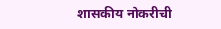शासकीय नोकरीची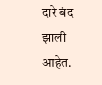दारे बंद झाली आहेत.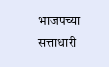भाजपच्या सत्ताधारी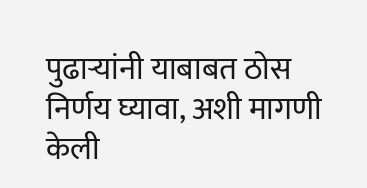पुढाऱ्यांनी याबाबत ठोस निर्णय घ्यावा, अशी मागणी केली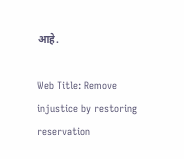आहे.

Web Title: Remove injustice by restoring reservation